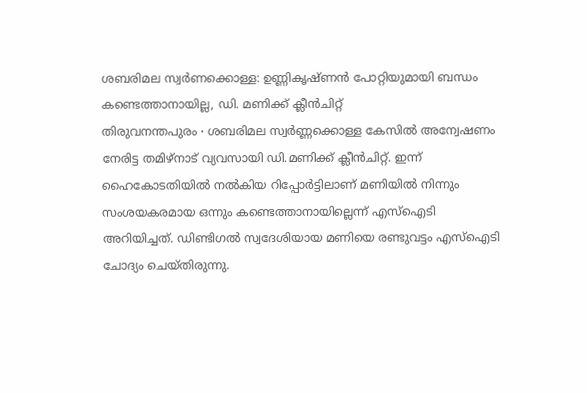ശബരിമല സ്വർണക്കൊള്ള: ഉണ്ണികൃഷ്ണൻ പോറ്റിയുമായി ബന്ധം കണ്ടെത്താനായില്ല, ഡി. മണിക്ക് ക്ലീൻചിറ്റ്
തിരുവനന്തപുരം ∙ ശബരിമല സ്വർണ്ണക്കൊള്ള കേസിൽ അന്വേഷണം നേരിട്ട തമിഴ്നാട് വ്യവസായി ഡി.മണിക്ക് ക്ലീൻചിറ്റ്. ഇന്ന് ഹൈകോടതിയിൽ നൽകിയ റിപ്പോർട്ടിലാണ് മണിയിൽ നിന്നും സംശയകരമായ ഒന്നും കണ്ടെത്താനായില്ലെന്ന് എസ്ഐടി അറിയിച്ചത്. ഡിണ്ടിഗൽ സ്വദേശിയായ മണിയെ രണ്ടുവട്ടം എസ്ഐടി ചോദ്യം ചെയ്തിരുന്നു.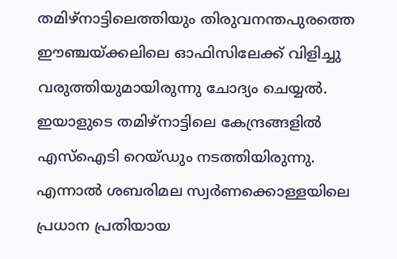തമിഴ്നാട്ടിലെത്തിയും തിരുവനന്തപുരത്തെ ഈഞ്ചയ്ക്കലിലെ ഓഫിസിലേക്ക് വിളിച്ചു വരുത്തിയുമായിരുന്നു ചോദ്യം ചെയ്യൽ. ഇയാളുടെ തമിഴ്നാട്ടിലെ കേന്ദ്രങ്ങളിൽ എസ്ഐടി റെയ്ഡും നടത്തിയിരുന്നു. എന്നാൽ ശബരിമല സ്വർണക്കൊള്ളയിലെ പ്രധാന പ്രതിയായ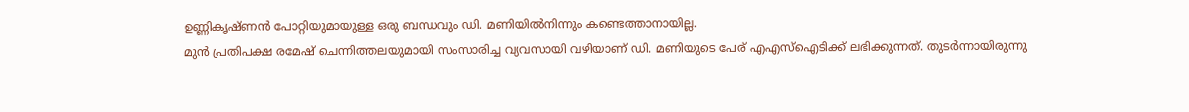ഉണ്ണികൃഷ്ണൻ പോറ്റിയുമായുള്ള ഒരു ബന്ധവും ഡി. മണിയിൽനിന്നും കണ്ടെത്താനായില്ല.
മുൻ പ്രതിപക്ഷ രമേഷ് ചെന്നിത്തലയുമായി സംസാരിച്ച വ്യവസായി വഴിയാണ് ഡി. മണിയുടെ പേര് എഎസ്ഐടിക്ക് ലഭിക്കുന്നത്. തുടർന്നായിരുന്നു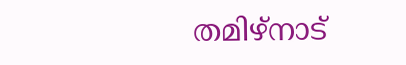തമിഴ്നാട്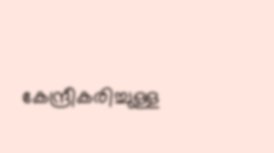കേന്ദ്രീകരിച്ചുള്ള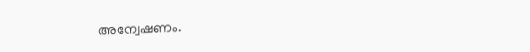അന്വേഷണം.